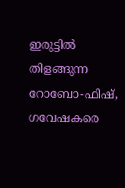ഇരുട്ടിൽ തിളങ്ങുന്ന റോബോ-ഫിഷ്, ഗവേഷകരെ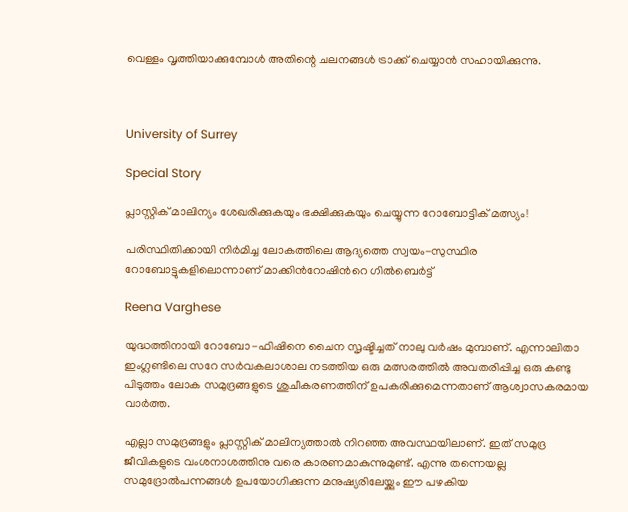വെള്ളം വൃത്തിയാക്കുമ്പോൾ അതിന്റെ ചലനങ്ങൾ ട്രാക്ക് ചെയ്യാൻ സഹായിക്കുന്നു.



University of Surrey

Special Story

പ്ലാസ്റ്റിക് മാലിന്യം ശേഖരിക്കുകയും ഭക്ഷിക്കുകയും ചെയ്യുന്ന റോബോട്ടിക് മത്സ്യം!

പരിസ്ഥിതിക്കായി നിർമിച്ച ലോകത്തിലെ ആദ്യത്തെ സ്വയം-സുസ്ഥിര റോബോട്ടുകളിലൊന്നാണ് മാക്കിന്‍റോഷിന്‍റെ ഗിൽബെർട്ട്

Reena Varghese

യുദ്ധത്തിനായി റോബോ-ഫിഷിനെ ചൈന സൃഷ്ടിച്ചത് നാലു വർഷം മുമ്പാണ്. എന്നാലിതാ ഇംഗ്ലണ്ടിലെ സറേ സർവകലാശാല നടത്തിയ ഒരു മത്സരത്തിൽ അവതരിപ്പിച്ച ഒരു കണ്ടു പിടുത്തം ലോക സമുദ്രങ്ങളുടെ ശുചീകരണത്തിന് ഉപകരിക്കുമെന്നതാണ് ആശ്വാസകരമായ വാർത്ത.

എല്ലാ സമുദ്രങ്ങളും പ്ലാസ്റ്റിക് മാലിന്യത്താൽ നിറഞ്ഞ അവസ്ഥയിലാണ്. ഇത് സമുദ്ര ജീവികളുടെ വംശനാശത്തിനു വരെ കാരണമാകുന്നുമുണ്ട്. എന്നു തന്നെയല്ല സമുദ്രോൽപന്നങ്ങൾ ഉപയോഗിക്കുന്ന മനുഷ്യരിലേയ്ക്കും ഈ പഴകിയ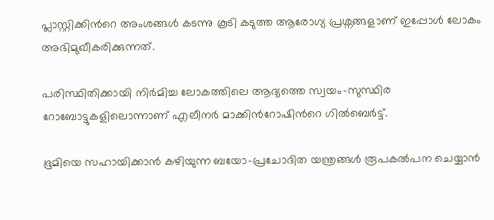പ്ലാസ്റ്റിക്കിന്‍റെ അംശങ്ങൾ കടന്നു കൂടി കടുത്ത ആരോഗ്യ പ്രശ്നങ്ങളാണ് ഇപ്പോൾ ലോകം അഭിമുഖീകരിക്കുന്നത്.

പരിസ്ഥിതിക്കായി നിർമിച്ച ലോകത്തിലെ ആദ്യത്തെ സ്വയം-സുസ്ഥിര റോബോട്ടുകളിലൊന്നാണ് എലീനർ മാക്കിന്‍റോഷിന്‍റെ ഗിൽബെർട്ട്.

ഭൂമിയെ സഹായിക്കാൻ കഴിയുന്ന ബയോ-പ്രചോദിത യന്ത്രങ്ങൾ രൂപകൽപന ചെയ്യാൻ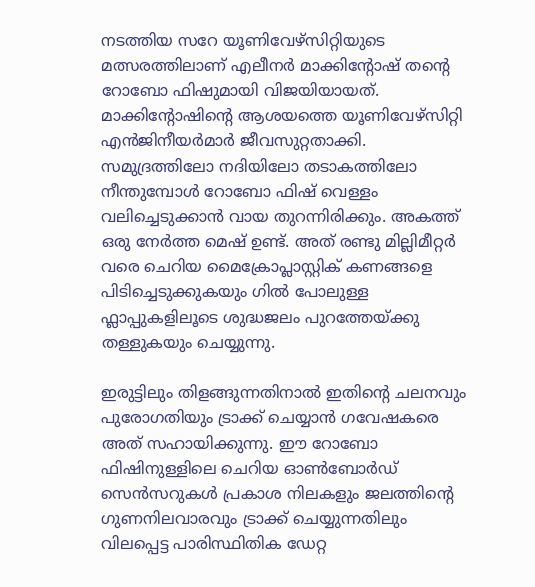നടത്തിയ സറേ യൂണിവേഴ്സിറ്റിയുടെ മത്സരത്തിലാണ് എലീനർ മാക്കിന്‍റോഷ് തന്‍റെ റോബോ ഫിഷുമായി വിജയിയായത്. മാക്കിന്‍റോഷിന്‍റെ ആശയത്തെ യൂണിവേഴ്സിറ്റി എൻജിനീയർമാർ ജീവസുറ്റതാക്കി. സമുദ്രത്തിലോ നദിയിലോ തടാകത്തിലോ നീന്തുമ്പോൾ റോബോ ഫിഷ് വെള്ളം വലിച്ചെടുക്കാൻ വായ തുറന്നിരിക്കും. അകത്ത് ഒരു നേർത്ത മെഷ് ഉണ്ട്. അത് രണ്ടു മില്ലിമീറ്റർ വരെ ചെറിയ മൈക്രോപ്ലാസ്റ്റിക് കണങ്ങളെ പിടിച്ചെടുക്കുകയും ഗിൽ പോലുള്ള ഫ്ലാപ്പുകളിലൂടെ ശുദ്ധജലം പുറത്തേയ്ക്കു തള്ളുകയും ചെയ്യുന്നു.

ഇരുട്ടിലും തിളങ്ങുന്നതിനാൽ ഇതിന്‍റെ ചലനവും പുരോഗതിയും ട്രാക്ക് ചെയ്യാൻ ഗവേഷകരെ അത് സഹായിക്കുന്നു. ഈ റോബോ ഫിഷിനുള്ളിലെ ചെറിയ ഓൺബോർഡ് സെൻസറുകൾ പ്രകാശ നിലകളും ജലത്തിന്‍റെ ഗുണനിലവാരവും ട്രാക്ക് ചെയ്യുന്നതിലും വിലപ്പെട്ട പാരിസ്ഥിതിക ഡേറ്റ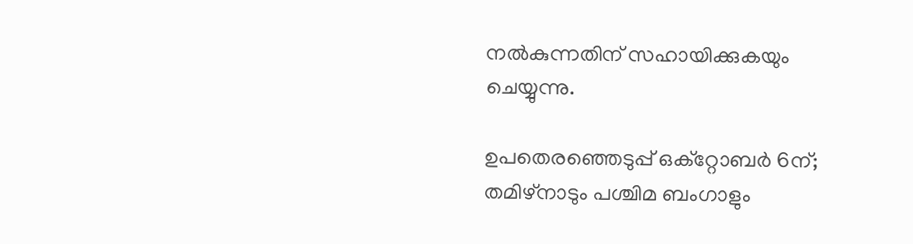നൽകുന്നതിന് സഹായിക്കുകയും ചെയ്യുന്നു.

ഉപതെരഞ്ഞെടുപ്പ് ഒക്റ്റോബർ 6ന്; തമിഴ്നാടും പശ്ചിമ ബംഗാളും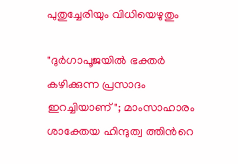പുതുച്ചേരിയും വിധിയെഴുതും

"ദുർഗാപൂജയിൽ ഭക്തർ കഴിക്കുന്ന പ്രസാദം ഇറച്ചിയാണ്"; മാംസാഹാരം ശാക്തേയ ഹിന്ദുത്വ ത്തിന്‍റെ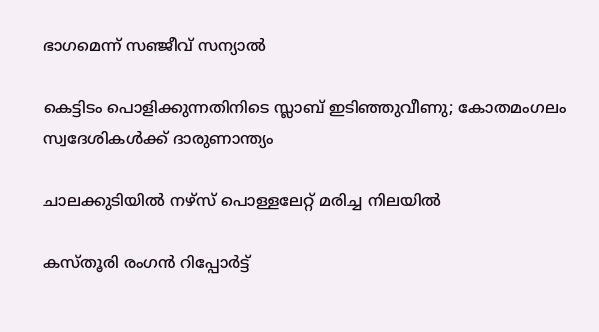ഭാഗമെന്ന് സഞ്ജീവ് സന്യാൽ

കെട്ടിടം പൊളിക്കുന്നതിനിടെ സ്ലാബ് ഇടിഞ്ഞുവീണു; കോതമംഗലം സ്വദേശികൾക്ക് ദാരുണാന്ത്യം

ചാലക്കുടിയിൽ നഴ്സ് പൊള്ളലേറ്റ് മരിച്ച നിലയിൽ

കസ്തൂരി രംഗൻ റിപ്പോർട്ട്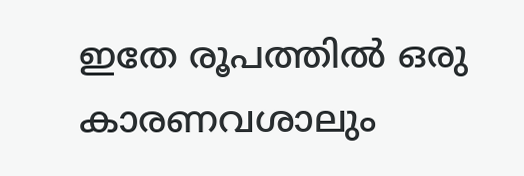ഇതേ രൂപത്തിൽ ഒരു കാരണവശാലും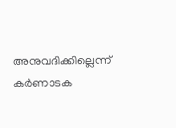അനുവദിക്കില്ലെന്ന് കർണാടക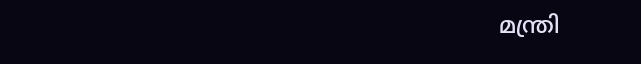മന്ത്രി